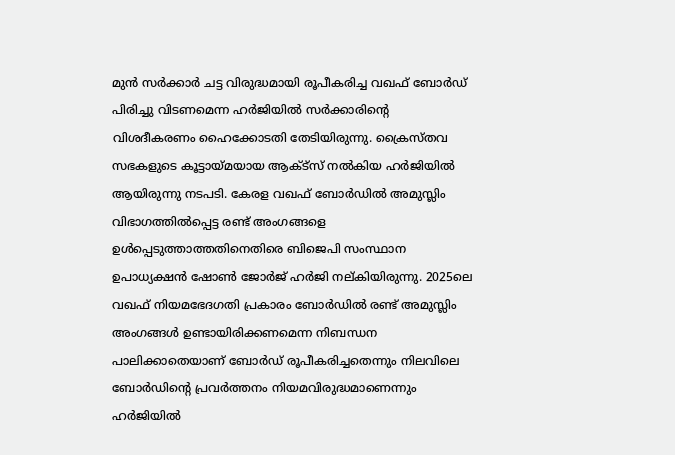മുൻ സർക്കാർ ചട്ട വിരുദ്ധമായി രൂപീകരിച്ച വഖഫ് ബോർഡ് പിരിച്ചു വിടണമെന്ന ഹർജിയിൽ സർക്കാരിന്റെ വിശദീകരണം ഹൈക്കോടതി തേടിയിരുന്നു. ക്രൈസ്തവ സഭകളുടെ കൂട്ടായ്മയായ ആക്ട്സ് നൽകിയ ഹർജിയിൽ ആയിരുന്നു നടപടി. കേരള വഖഫ് ബോർഡിൽ അമുസ്ലിം വിഭാഗത്തിൽപ്പെട്ട രണ്ട് അംഗങ്ങളെ ഉൾപ്പെടുത്താത്തതിനെതിരെ ബിജെപി സംസ്ഥാന ഉപാധ്യക്ഷൻ ഷോൺ ജോർജ് ഹർജി നല്കിയിരുന്നു. 2025ലെ വഖഫ് നിയമഭേദഗതി പ്രകാരം ബോർഡിൽ രണ്ട് അമുസ്ലിം അംഗങ്ങൾ ഉണ്ടായിരിക്കണമെന്ന നിബന്ധന പാലിക്കാതെയാണ് ബോർഡ് രൂപീകരിച്ചതെന്നും നിലവിലെ ബോർഡിന്റെ പ്രവർത്തനം നിയമവിരുദ്ധമാണെന്നും ഹർജിയിൽ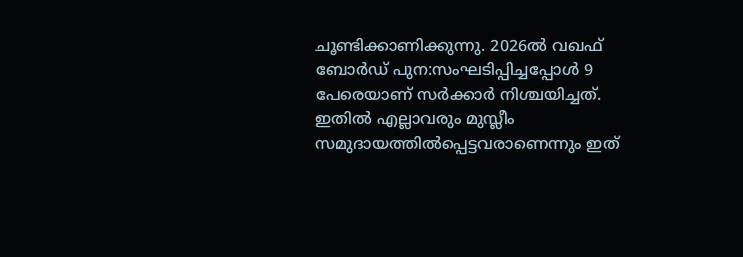ചൂണ്ടിക്കാണിക്കുന്നു. 2026ൽ വഖഫ് ബോർഡ് പുന:സംഘടിപ്പിച്ചപ്പോൾ 9 പേരെയാണ് സർക്കാർ നിശ്ചയിച്ചത്. ഇതിൽ എല്ലാവരും മുസ്ലീം സമുദായത്തിൽപ്പെട്ടവരാണെന്നും ഇത്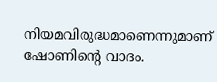നിയമവിരുദ്ധമാണെന്നുമാണ് ഷോണിന്റെ വാദം.